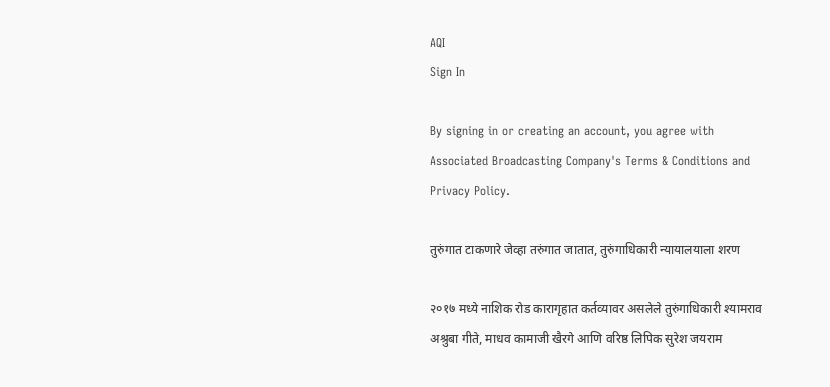AQI
Sign In

By signing in or creating an account, you agree with Associated Broadcasting Company's Terms & Conditions and Privacy Policy.

तुरुंगात टाकणारे जेव्हा तरुंगात जातात, तुरुंगाधिकारी न्यायालयाला शरण

२०१७ मध्ये नाशिक रोड कारागृहात कर्तव्यावर असलेले तुरुंगाधिकारी श्यामराव अश्रुबा गीते, माधव कामाजी खैरगे आणि वरिष्ठ लिपिक सुरेश जयराम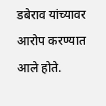डबेराव यांच्यावर आरोप करण्यात आले होते.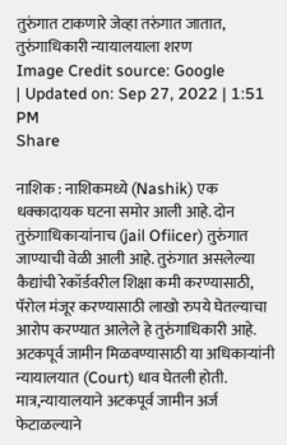तुरुंगात टाकणारे जेव्हा तरुंगात जातात, तुरुंगाधिकारी न्यायालयाला शरण
Image Credit source: Google
| Updated on: Sep 27, 2022 | 1:51 PM
Share

नाशिक : नाशिकमध्ये (Nashik) एक धक्कादायक घटना समोर आली आहे. दोन तुरुंगाधिकाऱ्यांनाच (jail Ofiicer) तुरुंगात जाण्याची वेळी आली आहे. तुरुंगात असलेल्या कैद्यांची रेकॉर्डवरील शिक्षा कमी करण्यासाठी, पॅरोल मंजूर करण्यासाठी लाखो रुपये घेतल्याचा आरोप करण्यात आलेले हे तुरुंगाधिकारी आहे. अटकपूर्व जामीन मिळवण्यासाठी या अधिकाऱ्यांनी न्यायालयात (Court) धाव घेतली होती. मात्र,न्यायालयाने अटकपूर्व जामीन अर्ज फेटाळल्याने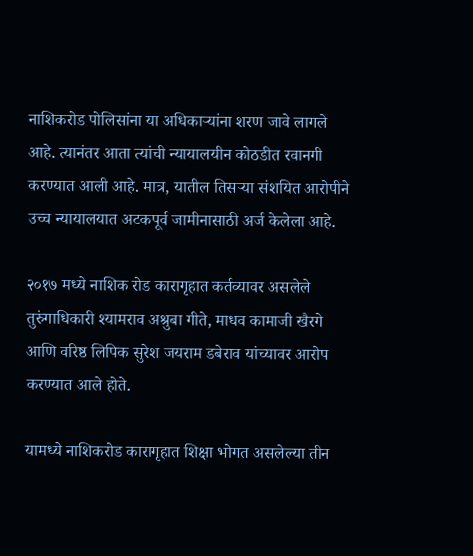नाशिकरोड पोलिसांना या अधिकाऱ्यांना शरण जावे लागले आहे. त्यानंतर आता त्यांची न्यायालयीन कोठडीत रवानगी करण्यात आली आहे. मात्र, यातील तिसऱ्या संशयित आरोपीने उच्च न्यायालयात अटकपूर्व जामीनासाठी अर्ज केलेला आहे.

२०१७ मध्ये नाशिक रोड कारागृहात कर्तव्यावर असलेले तुरुंगाधिकारी श्यामराव अश्रुबा गीते, माधव कामाजी खैरगे आणि वरिष्ठ लिपिक सुरेश जयराम डबेराव यांच्यावर आरोप करण्यात आले होते.

यामध्ये नाशिकरोड कारागृहात शिक्षा भोगत असलेल्या तीन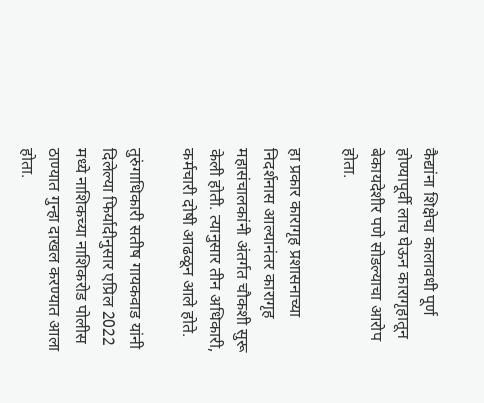कैद्यांना शिक्षेचा कालावधी पूर्ण होण्यापूर्वी लाच घेऊन कारागृहातून बेकायदेशीर पणे सोडल्याचा आरोप होता.

हा प्रकार कारागृह प्रशासनाच्या निदर्शनास आल्यानंतर कारागृह महासंचालकांनी अंतर्गत चौकशी सुरू केली होती. त्यानुसार तीन अधिकारी, कर्मचारी दोषी आढळून आले होते.

तुरुंगाधिकारी सतीष गायकवाड यांनी दिलेल्या फिर्यादीनुसार एप्रिल 2022 मध्ये नाशिकच्या नाशिकरोड पोलीस ठाण्यात गुन्हा दाखल करण्यात आला होता.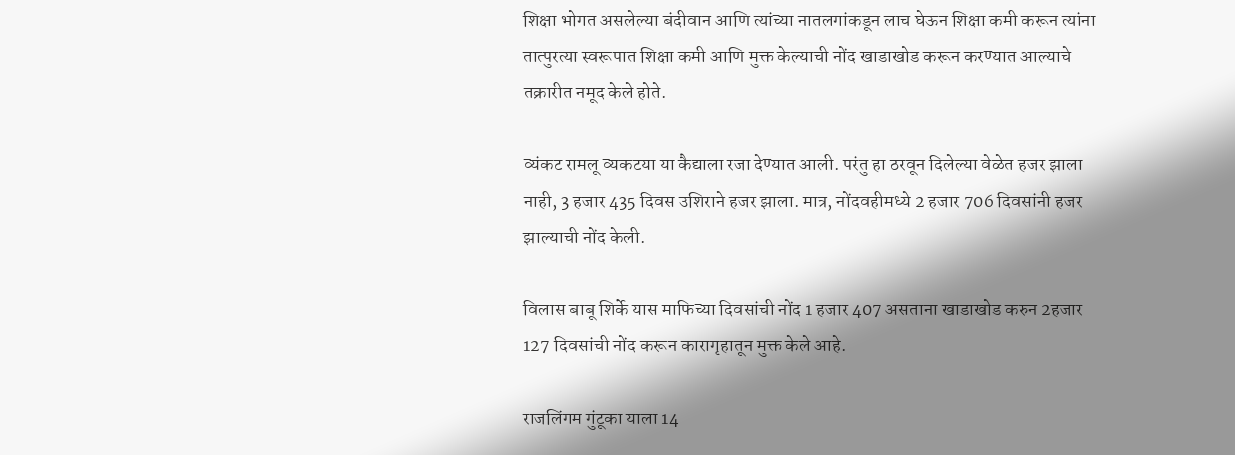शिक्षा भोगत असलेल्या बंदीवान आणि त्यांच्या नातलगांकडून लाच घेऊन शिक्षा कमी करून त्यांना तात्पुरत्या स्वरूपात शिक्षा कमी आणि मुक्त केल्याची नोंद खाडाखोड करून करण्यात आल्याचे तक्रारीत नमूद केले होते.

व्यंकट रामलू व्यकटया या कैद्याला रजा देण्यात आली. परंतु हा ठरवून दिलेल्या वेळेत हजर झाला नाही, 3 हजार 435 दिवस उशिराने हजर झाला. मात्र, नोंदवहीमध्ये 2 हजार 706 दिवसांनी हजर झाल्याची नोंद केली.

विलास बाबू शिर्के यास माफिच्या दिवसांची नोंद 1 हजार 407 असताना खाडाखोड करुन 2हजार 127 दिवसांची नोंद करून कारागृहातून मुक्त केले आहे.

राजलिंगम गुंटूका याला 14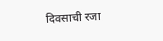दिवसाची रजा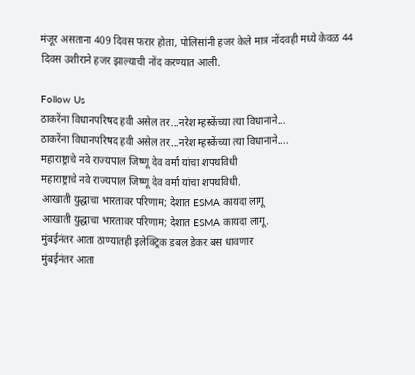मंजूर असताना 409 दिवस फरार होता, पोलिसांनी हजर केले मात्र नोंदवही मध्ये केवळ 44 दिवस उशीराने हजर झाल्याची नोंद करण्यात आली.

Follow Us
ठाकरेंना विधानपरिषद हवी असेल तर...नरेश म्हस्केंच्या त्या विधानाने...
ठाकरेंना विधानपरिषद हवी असेल तर...नरेश म्हस्केंच्या त्या विधानाने....
महाराष्ट्राचे नवे राज्यपाल जिष्णू देव वर्मा यांचा शपथविधी
महाराष्ट्राचे नवे राज्यपाल जिष्णू देव वर्मा यांचा शपथविधी.
आखाती युद्धाचा भारतावर परिणाम; देशात ESMA कायदा लागू
आखाती युद्धाचा भारतावर परिणाम; देशात ESMA कायदा लागू.
मुंबईनंतर आता ठाण्यातही इलेक्ट्रिक डबल डेकर बस धावणार
मुंबईनंतर आता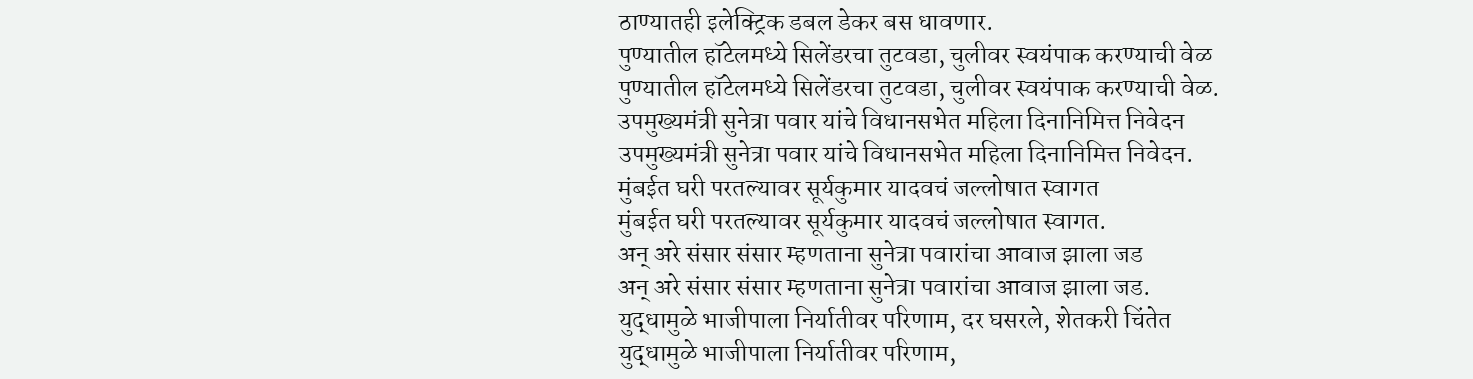ठाण्यातही इलेक्ट्रिक डबल डेकर बस धावणार.
पुण्यातील हॉटेलमध्ये सिलेंडरचा तुटवडा, चुलीवर स्वयंपाक करण्याची वेळ
पुण्यातील हॉटेलमध्ये सिलेंडरचा तुटवडा, चुलीवर स्वयंपाक करण्याची वेळ.
उपमुख्यमंत्री सुनेत्रा पवार यांचे विधानसभेत महिला दिनानिमित्त निवेदन
उपमुख्यमंत्री सुनेत्रा पवार यांचे विधानसभेत महिला दिनानिमित्त निवेदन.
मुंबईत घरी परतल्यावर सूर्यकुमार यादवचं जल्लोषात स्वागत
मुंबईत घरी परतल्यावर सूर्यकुमार यादवचं जल्लोषात स्वागत.
अन् अरे संसार संसार म्हणताना सुनेत्रा पवारांचा आवाज झाला जड
अन् अरे संसार संसार म्हणताना सुनेत्रा पवारांचा आवाज झाला जड.
युद्धामुळे भाजीपाला निर्यातीवर परिणाम, दर घसरले, शेतकरी चिंतेत
युद्धामुळे भाजीपाला निर्यातीवर परिणाम,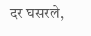दर घसरले,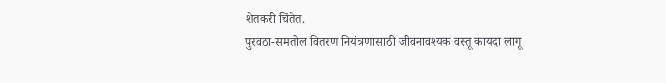शेतकरी चिंतेत.
पुरवठा-समतोल वितरण नियंत्रणासाठी जीवनावश्यक वस्तू कायदा लागू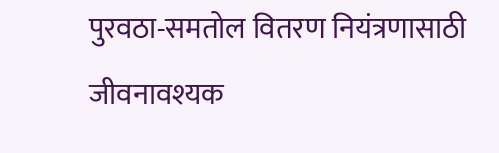पुरवठा-समतोल वितरण नियंत्रणासाठी जीवनावश्यक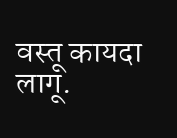वस्तू कायदा लागू.